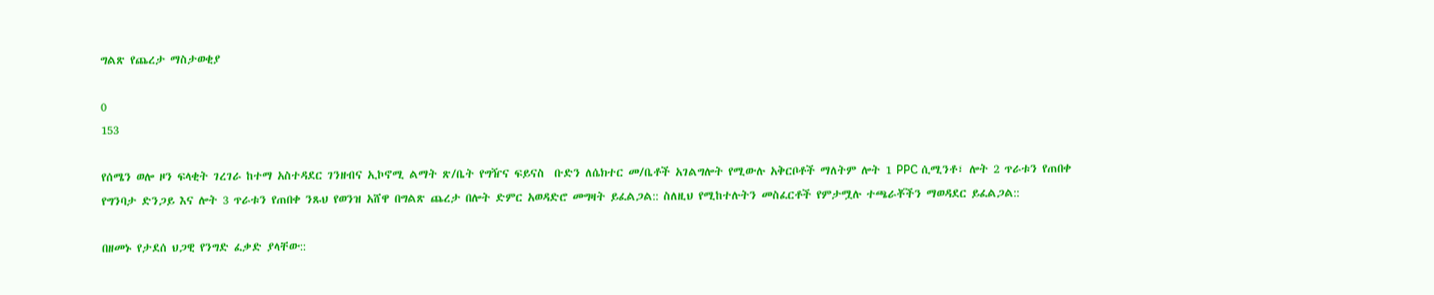ግልጽ የጨረታ ማስታወቂያ

0
153

የሰሜን ወሎ ዞን ፍላቂት ገረገራ ከተማ አስተዳደር ገንዘብና ኢኮኖሚ ልማት ጽ/ቤት የግዥና ፍይናስ  ቡድን ለሴክተር መ/ቤቶች አገልግሎት የሚውሉ አቅርቦቶች ማለትም ሎት 1 PPC ሲሚንቶ፣ ሎት 2 ጥራቱን የጠበቀ የግንባታ ድንጋይ እና ሎት 3 ጥራቱን የጠበቀ ንጹህ የወንዝ አሸዋ በግልጽ ጨረታ በሎት ድምር አወዳድሮ መግዛት ይፈልጋል:: ስለዚህ የሚከተሉትን መስፈርቶች የምታሟሉ ተጫራቾችን ማወዳደር ይፈልጋል::

በዘመኑ የታደሰ ህጋዊ የንግድ ፈቃድ ያላቸው::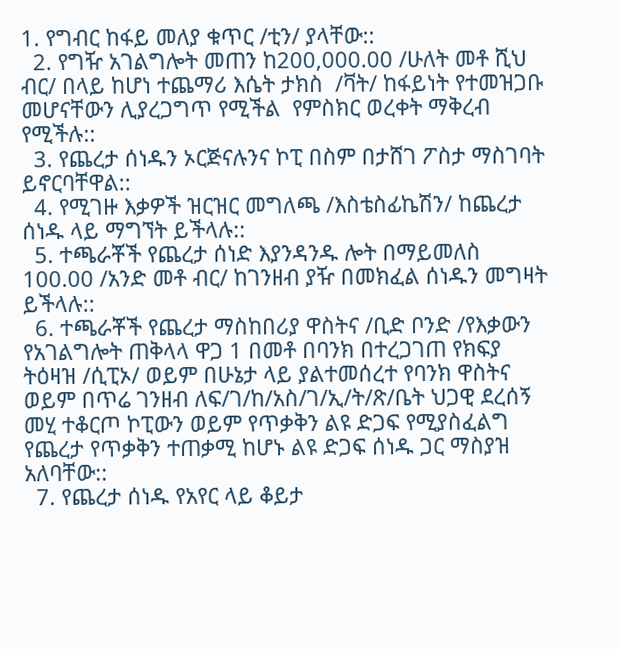1. የግብር ከፋይ መለያ ቁጥር /ቲን/ ያላቸው::
  2. የግዥ አገልግሎት መጠን ከ200,000.00 /ሁለት መቶ ሺህ ብር/ በላይ ከሆነ ተጨማሪ እሴት ታክስ  /ቫት/ ከፋይነት የተመዝጋቡ መሆናቸውን ሊያረጋግጥ የሚችል  የምስክር ወረቀት ማቅረብ የሚችሉ::
  3. የጨረታ ሰነዱን ኦርጅናሉንና ኮፒ በስም በታሸገ ፖስታ ማስገባት ይኖርባቸዋል::
  4. የሚገዙ እቃዎች ዝርዝር መግለጫ /እስቴስፊኬሽን/ ከጨረታ ሰነዱ ላይ ማግኘት ይችላሉ::
  5. ተጫራቾች የጨረታ ሰነድ እያንዳንዱ ሎት በማይመለስ 100.00 /አንድ መቶ ብር/ ከገንዘብ ያዥ በመክፈል ሰነዱን መግዛት  ይችላሉ::
  6. ተጫራቾች የጨረታ ማስከበሪያ ዋስትና /ቢድ ቦንድ /የእቃውን የአገልግሎት ጠቅላላ ዋጋ 1 በመቶ በባንክ በተረጋገጠ የክፍያ ትዕዛዝ /ሲፒኦ/ ወይም በሁኔታ ላይ ያልተመሰረተ የባንክ ዋስትና ወይም በጥሬ ገንዘብ ለፍ/ገ/ከ/አስ/ገ/ኢ/ት/ጽ/ቤት ህጋዊ ደረሰኝ መሂ ተቆርጦ ኮፒውን ወይም የጥቃቅን ልዩ ድጋፍ የሚያስፈልግ የጨረታ የጥቃቅን ተጠቃሚ ከሆኑ ልዩ ድጋፍ ሰነዱ ጋር ማስያዝ አለባቸው::
  7. የጨረታ ሰነዱ የአየር ላይ ቆይታ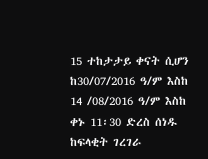15 ተከታታይ ቀናት ሲሆን ከ30/07/2016 ዓ/ም እስከ 14 /08/2016 ዓ/ም እስከ ቀኑ 11፡30 ድረስ ሰነዱ ከፍላቂት ገረገራ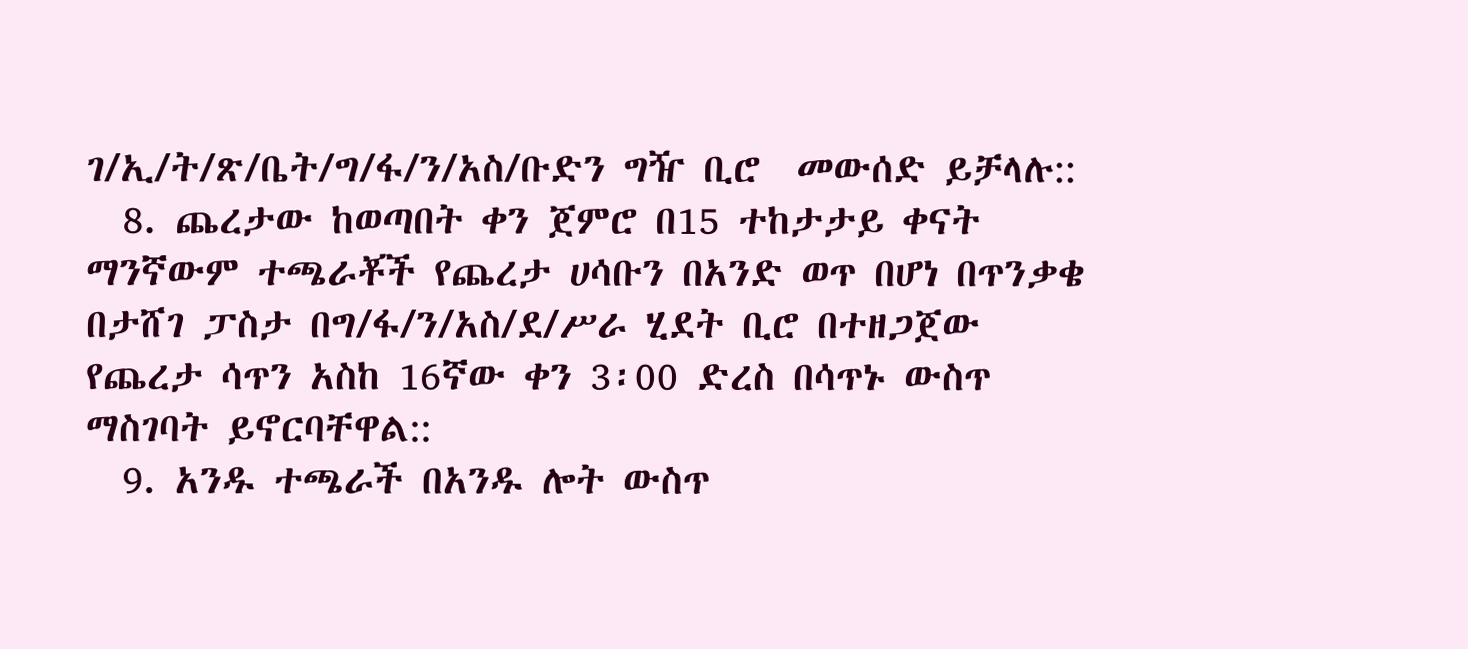ገ/ኢ/ት/ጽ/ቤት/ግ/ፋ/ን/አስ/ቡድን ግዥ ቢሮ  መውሰድ ይቻላሉ::
  8. ጨረታው ከወጣበት ቀን ጀምሮ በ15 ተከታታይ ቀናት ማንኛውም ተጫራቾች የጨረታ ሀሳቡን በአንድ ወጥ በሆነ በጥንቃቄ በታሸገ ፓስታ በግ/ፋ/ን/አስ/ደ/ሥራ ሂደት ቢሮ በተዘጋጀው የጨረታ ሳጥን አስከ 16ኛው ቀን 3፡00 ድረስ በሳጥኑ ውስጥ ማስገባት ይኖርባቸዋል::
  9. አንዱ ተጫራች በአንዱ ሎት ውስጥ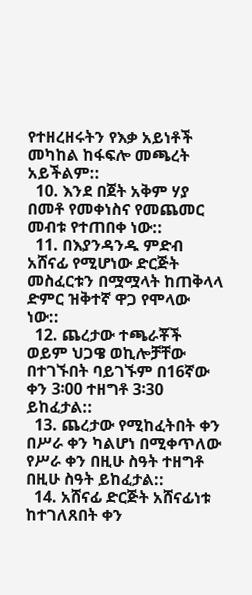የተዘረዘሩትን የእቃ አይነቶች መካከል ከፋፍሎ መጫረት አይችልም::
  10. እንደ በጀት አቅም ሃያ በመቶ የመቀነስና የመጨመር መብቱ የተጠበቀ ነው::
  11. በእያንዳንዱ ምድብ አሸናፊ የሚሆነው ድርጅት መስፈርቱን በሟሟላት ከጠቅላላ ድምር ዝቅተኛ ዋጋ የሞላው ነው::
  12. ጨረታው ተጫራቾች ወይም ህጋዌ ወኪሎቻቸው በተገኙበት ባይገኙም በ16ኛው ቀን 3፡00 ተዘግቶ 3፡30 ይከፈታል::
  13. ጨረታው የሚከፈትበት ቀን በሥራ ቀን ካልሆነ በሚቀጥለው የሥራ ቀን በዚሁ ስዓት ተዘግቶ በዚሁ ስዓት ይከፈታል::
  14. አሸናፊ ድርጅት አሸናፊነቱ ከተገለጸበት ቀን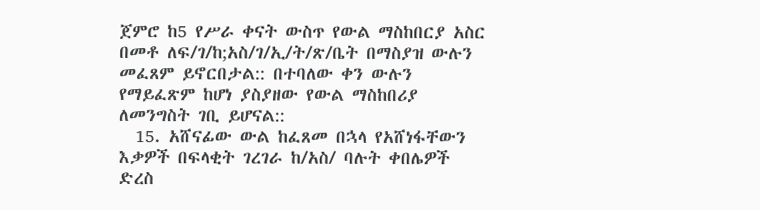ጀምሮ ከ5 የሥራ ቀናት ውስጥ የውል ማስከበርያ አስር በመቶ ለፍ/ገ/ከ;አስ/ገ/ኢ/ት/ጽ/ቤት በማስያዝ ውሉን መፈጸም ይኖርበታል:: በተባለው ቀን ውሉን የማይፈጽም ከሆነ ያስያዘው የውል ማስከበሪያ ለመንግስት ገቢ ይሆናል::
  15. አሸናፊው ውል ከፈጸመ በኋላ የአሸነፋቸውን እቃዎች በፍላቂት ገረገራ ከ/አስ/ ባሉት ቀበሌዎች ድረስ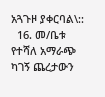አጓጉዞ ያቀርባል\::
  16. መ/ቤቱ የተሻለ አማራጭ ካገኝ ጨረታውን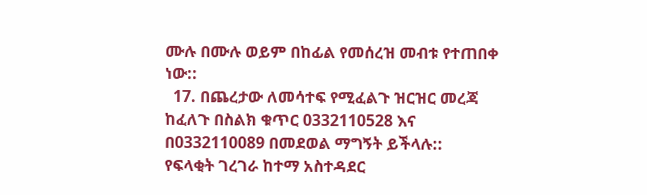ሙሉ በሙሉ ወይም በከፊል የመሰረዝ መብቱ የተጠበቀ ነው::
  17. በጨረታው ለመሳተፍ የሚፈልጉ ዝርዝር መረጃ ከፈለጉ በስልክ ቁጥር 0332110528 እና በ0332110089 በመደወል ማግኝት ይችላሉ::
የፍላቂት ገረገራ ከተማ አስተዳደር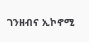ገንዘብና ኢኮኖሚ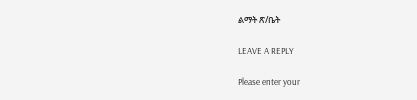ልማት ጽ/ቤት

LEAVE A REPLY

Please enter your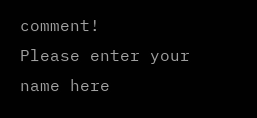comment!
Please enter your name here